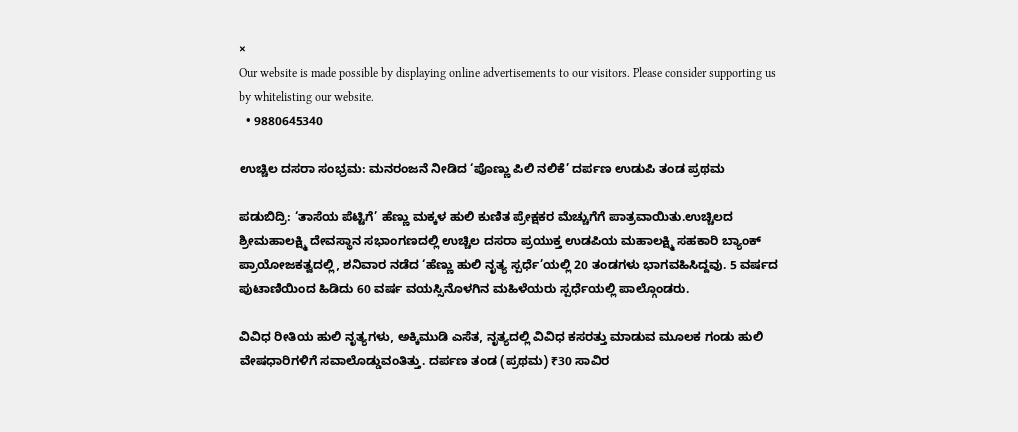×
Our website is made possible by displaying online advertisements to our visitors. Please consider supporting us by whitelisting our website.
  • 9880645340

ಉಚ್ಚಿಲ ದಸರಾ ಸಂಭ್ರಮ: ಮನರಂಜನೆ ನೀಡಿದ ‘ಪೊಣ್ಣು ಪಿಲಿ ನಲಿಕೆ’ ದರ್ಪಣ ಉಡುಪಿ ತಂಡ ಪ್ರಥಮ

ಪಡುಬಿದ್ರಿ: ‘ತಾಸೆಯ ಪೆಟ್ಟಿಗೆ’ ಹೆಣ್ಣು ಮಕ್ಕಳ ಹುಲಿ ಕುಣಿತ ಪ್ರೇಕ್ಷಕರ ಮೆಚ್ಚುಗೆಗೆ ಪಾತ್ರವಾಯಿತು.ಉಚ್ಚಿಲದ ಶ್ರೀಮಹಾಲಕ್ಷ್ಮಿ ದೇವಸ್ಥಾನ ಸಭಾಂಗಣದಲ್ಲಿ ಉಚ್ಚಿಲ ದಸರಾ ಪ್ರಯುಕ್ತ ಉಡಪಿಯ ಮಹಾಲಕ್ಷ್ಮಿ ಸಹಕಾರಿ ಬ್ಯಾಂಕ್ ಪ್ರಾಯೋಜಕತ್ವದಲ್ಲಿ, ಶನಿವಾರ ನಡೆದ ‘ಹೆಣ್ಣು ಹುಲಿ ನೃತ್ಯ ಸ್ಪರ್ಧೆ’ಯಲ್ಲಿ 20 ತಂಡಗಳು ಭಾಗವಹಿಸಿದ್ದವು. 5 ವರ್ಷದ ಪುಟಾಣಿಯಿಂದ ಹಿಡಿದು 60 ವರ್ಷ ವಯಸ್ಸಿನೊಳಗಿನ ಮಹಿಳೆಯರು ಸ್ಪರ್ಧೆಯಲ್ಲಿ ಪಾಲ್ಗೊಂಡರು.

ವಿವಿಧ ರೀತಿಯ ಹುಲಿ ನೃತ್ಯಗಳು, ಅಕ್ಕಿಮುಡಿ ಎಸೆತ, ನೃತ್ಯದಲ್ಲಿ ವಿವಿಧ ಕಸರತ್ತು ಮಾಡುವ ಮೂಲಕ ಗಂಡು ಹುಲಿ ವೇಷಧಾರಿಗಳಿಗೆ ಸವಾಲೊಡ್ಡುವಂತಿತ್ತು. ದರ್ಪಣ ತಂಡ (ಪ್ರಥಮ) ₹30 ಸಾವಿರ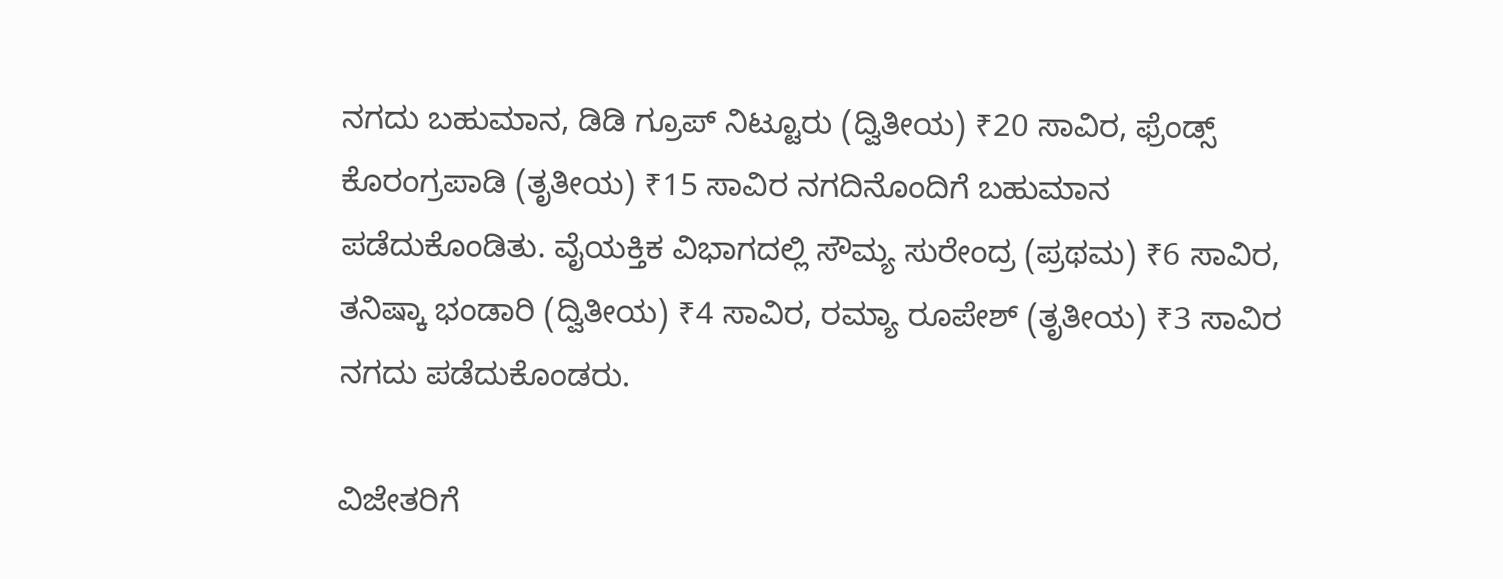ನಗದು ಬಹುಮಾನ, ಡಿಡಿ ಗ್ರೂಪ್ ನಿಟ್ಟೂರು (ದ್ವಿತೀಯ) ₹20 ಸಾವಿರ, ಫ್ರೆಂಡ್ಸ್ ಕೊರಂಗ್ರಪಾಡಿ (ತೃತೀಯ) ₹15 ಸಾವಿರ ನಗದಿನೊಂದಿಗೆ ಬಹುಮಾನ ಪಡೆದುಕೊಂಡಿತು. ವೈಯಕ್ತಿಕ ವಿಭಾಗದಲ್ಲಿ ಸೌಮ್ಯ ಸುರೇಂದ್ರ (ಪ್ರಥಮ) ₹6 ಸಾವಿರ, ತನಿಷ್ಕಾ ಭಂಡಾರಿ (ದ್ವಿತೀಯ) ₹4 ಸಾವಿರ, ರಮ್ಯಾ ರೂಪೇಶ್ (ತೃತೀಯ) ₹3 ಸಾವಿರ ನಗದು ಪಡೆದುಕೊಂಡರು.

ವಿಜೇತರಿಗೆ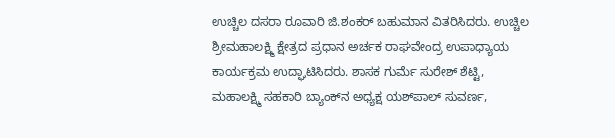ಉಚ್ಚಿಲ ದಸರಾ ರೂವಾರಿ ಜಿ.ಶಂಕರ್ ಬಹುಮಾನ ವಿತರಿಸಿದರು. ಉಚ್ಚಿಲ ಶ್ರೀಮಹಾಲಕ್ಷ್ಮಿ ಕ್ಷೇತ್ರದ ಪ್ರಧಾನ ಅರ್ಚಕ ರಾಘವೇಂದ್ರ ಉಪಾಧ್ಯಾಯ ಕಾರ್ಯಕ್ರಮ ಉದ್ಘಾಟಿಸಿದರು. ಶಾಸಕ ಗುರ್ಮೆ ಸುರೇಶ್ ಶೆಟ್ಟಿ, ಮಹಾಲಕ್ಷ್ಮಿ ಸಹಕಾರಿ ಬ್ಯಾಂಕ್‌ನ ಅಧ್ಯಕ್ಷ ಯಶ್‌ಪಾಲ್ ಸುವರ್ಣ,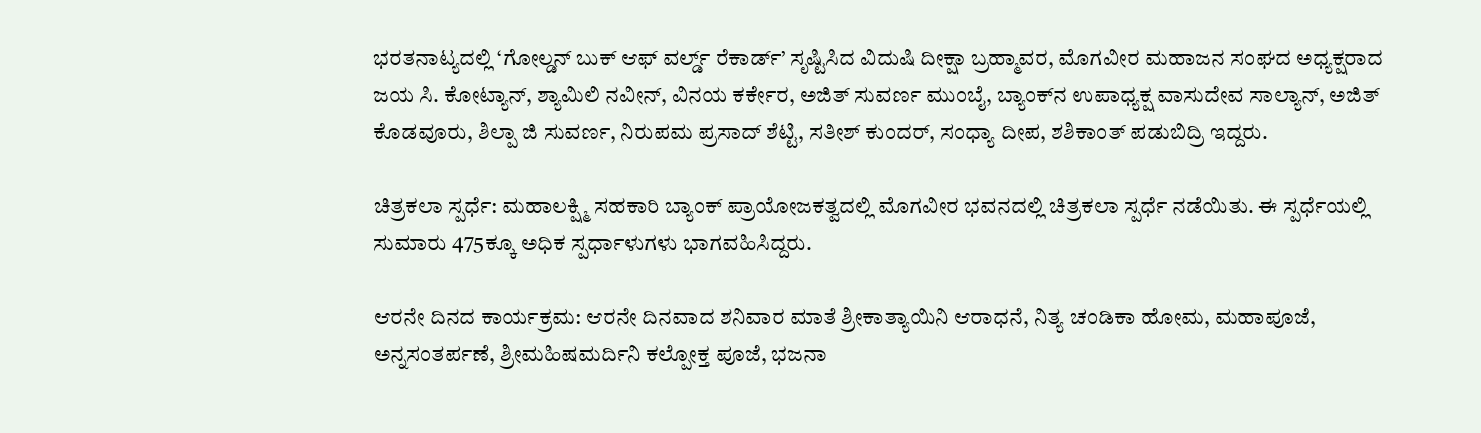ಭರತನಾಟ್ಯದಲ್ಲಿ ‘ಗೋಲ್ಡನ್ ಬುಕ್ ಆಫ್ ವರ್ಲ್ಡ್ ರೆಕಾರ್ಡ್’ ಸೃಷ್ಟಿಸಿದ ವಿದುಷಿ ದೀಕ್ಷಾ ಬ್ರಹ್ಮಾವರ, ಮೊಗವೀರ ಮಹಾಜನ ಸಂಘದ ಅಧ್ಯಕ್ಷರಾದ ಜಯ ಸಿ. ಕೋಟ್ಯಾನ್, ಶ್ಯಾಮಿಲಿ ನವೀನ್, ವಿನಯ ಕರ್ಕೇರ, ಅಜಿತ್ ಸುವರ್ಣ ಮುಂಬೈ, ಬ್ಯಾಂಕ್‌ನ ಉಪಾಧ್ಯಕ್ಷ ವಾಸುದೇವ ಸಾಲ್ಯಾನ್, ಅಜಿತ್ ಕೊಡವೂರು, ಶಿಲ್ಪಾ ಜಿ ಸುವರ್ಣ, ನಿರುಪಮ ಪ್ರಸಾದ್ ಶೆಟ್ಟಿ, ಸತೀಶ್ ಕುಂದರ್, ಸಂಧ್ಯಾ ದೀಪ, ಶಶಿಕಾಂತ್ ಪಡುಬಿದ್ರಿ ಇದ್ದರು.

ಚಿತ್ರಕಲಾ ಸ್ಪರ್ಧೆ: ಮಹಾಲಕ್ಷ್ಮಿ ಸಹಕಾರಿ ಬ್ಯಾಂಕ್ ಪ್ರಾಯೋಜಕತ್ವದಲ್ಲಿ ಮೊಗವೀರ ಭವನದಲ್ಲಿ ಚಿತ್ರಕಲಾ ಸ್ಪರ್ಧೆ ನಡೆಯಿತು. ಈ ಸ್ಪರ್ಧೆಯಲ್ಲಿ ಸುಮಾರು 475ಕ್ಕೂ ಅಧಿಕ ಸ್ಪರ್ಧಾಳುಗಳು ಭಾಗವಹಿಸಿದ್ದರು.

ಆರನೇ ದಿನದ ಕಾರ್ಯಕ್ರಮ: ಆರನೇ ದಿನವಾದ ಶನಿವಾರ ಮಾತೆ ಶ್ರೀಕಾತ್ಯಾಯಿನಿ ಆರಾಧನೆ, ನಿತ್ಯ ಚಂಡಿಕಾ ಹೋಮ, ಮಹಾಪೂಜೆ, ಅನ್ನಸಂತರ್ಪಣೆ, ಶ್ರೀಮಹಿಷಮರ್ದಿನಿ ಕಲ್ಪೋಕ್ತ ಪೂಜೆ, ಭಜನಾ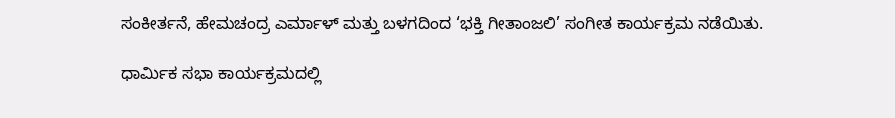ಸಂಕೀರ್ತನೆ, ಹೇಮಚಂದ್ರ ಎರ್ಮಾಳ್ ಮತ್ತು ಬಳಗದಿಂದ ‘ಭಕ್ತಿ ಗೀತಾಂಜಲಿ’ ಸಂಗೀತ ಕಾರ್ಯಕ್ರಮ ನಡೆಯಿತು.

ಧಾರ್ಮಿಕ ಸಭಾ ಕಾರ್ಯಕ್ರಮದಲ್ಲಿ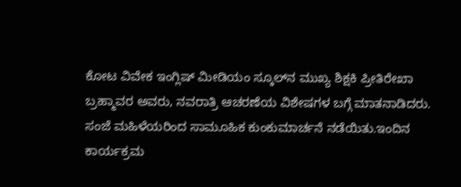ಕೋಟ ವಿವೇಕ ಇಂಗ್ಲಿಷ್ ಮೀಡಿಯಂ ಸ್ಕೂಲ್‌ನ ಮುಖ್ಯ ಶಿಕ್ಷಕಿ ಪ್ರೀತಿರೇಖಾ ಬ್ರಹ್ಮಾವರ ಅವರು, ನವರಾತ್ರಿ ಆಚರಣೆಯ ವಿಶೇಷಗಳ ಬಗ್ಗೆ ಮಾತನಾಡಿದರು. ಸಂಜೆ ಮಹಿಳೆಯರಿಂದ ಸಾಮೂಹಿಕ ಕುಂಕುಮಾರ್ಚನೆ ನಡೆಯಿತು.ಇಂದಿನ ಕಾರ್ಯಕ್ರಮ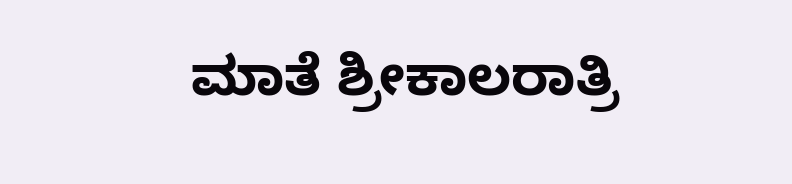ಮಾತೆ ಶ್ರೀಕಾಲರಾತ್ರಿ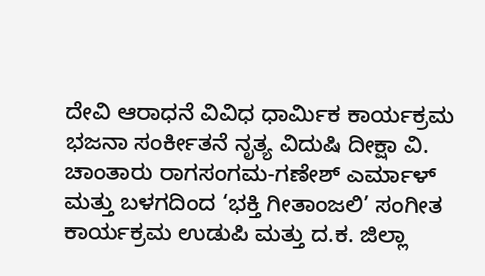ದೇವಿ ಆರಾಧನೆ ವಿವಿಧ ಧಾರ್ಮಿಕ ಕಾರ್ಯಕ್ರಮ ಭಜನಾ ಸಂರ್ಕೀತನೆ ನೃತ್ಯ ವಿದುಷಿ ದೀಕ್ಷಾ ವಿ. ಚಾಂತಾರು ರಾಗಸಂಗಮ-ಗಣೇಶ್ ಎರ್ಮಾಳ್ ಮತ್ತು ಬಳಗದಿಂದ ‘ಭಕ್ತಿ ಗೀತಾಂಜಲಿ’ ಸಂಗೀತ ಕಾರ್ಯಕ್ರಮ ಉಡುಪಿ ಮತ್ತು ದ.ಕ. ಜಿಲ್ಲಾ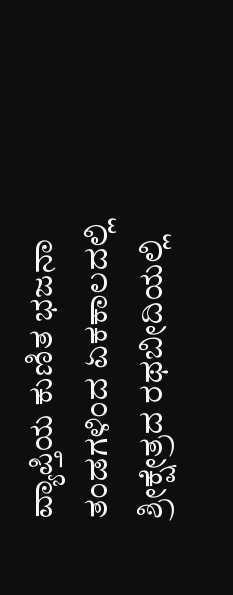ವ್ಯಾಪ್ತಿಯ ಕುಣಿತ ಭಜನಾ ತಂಡಗಳಿಂದ ಏಕಕಾಲದಲ್ಲಿ ಶ್ರೀಕ್ಷೇತ್ರದ ರಥಬೀದಿಯಲ್ಲಿ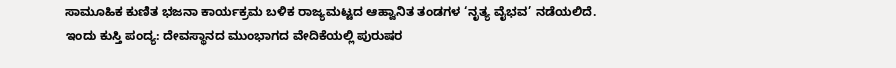ಸಾಮೂಹಿಕ ಕುಣಿತ ಭಜನಾ ಕಾರ್ಯಕ್ರಮ ಬಳಿಕ ರಾಜ್ಯಮಟ್ಟದ ಆಹ್ವಾನಿತ ತಂಡಗಳ ‘ನೃತ್ಯ ವೈಭವ’ ನಡೆಯಲಿದೆ. ಇಂದು ಕುಸ್ತಿ ಪಂದ್ಯ: ದೇವಸ್ಥಾನದ ಮುಂಭಾಗದ ವೇದಿಕೆಯಲ್ಲಿ ಪುರುಷರ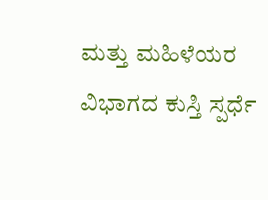ಮತ್ತು ಮಹಿಳೆಯರ ವಿಭಾಗದ ಕುಸ್ತಿ ಸ್ಪರ್ಧೆ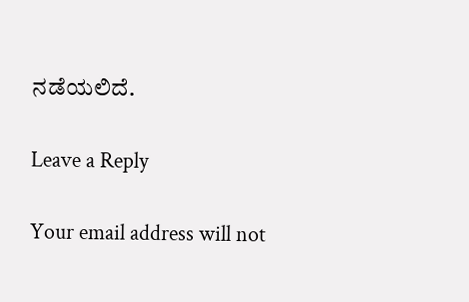ನಡೆಯಲಿದೆ.

Leave a Reply

Your email address will not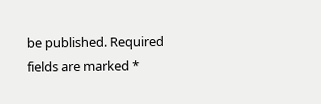be published. Required fields are marked *